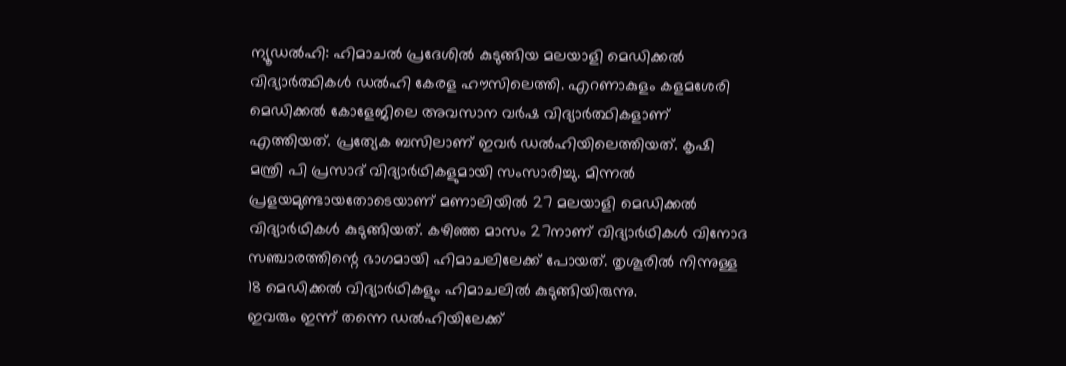ന്യൂഡൽഹി: ഹിമാചൽ പ്രദേശിൽ കുടുങ്ങിയ മലയാളി മെഡിക്കൽ വിദ്യാർത്ഥികൾ ഡൽഹി കേരള ഹൗസിലെത്തി. എറണാകുളം കളമശേരി മെഡിക്കൽ കോളേജിലെ അവസാന വർഷ വിദ്യാർത്ഥികളാണ് എത്തിയത്. പ്രത്യേക ബസിലാണ് ഇവർ ഡൽഹിയിലെത്തിയത്. കൃഷി മന്ത്രി പി പ്രസാദ് വിദ്യാർഥികളുമായി സംസാരിച്ചു. മിന്നൽ പ്രളയമുണ്ടായതോടെയാണ് മണാലിയിൽ 27 മലയാളി മെഡിക്കൽ വിദ്യാർഥികൾ കുടുങ്ങിയത്. കഴിഞ്ഞ മാസം 27നാണ് വിദ്യാർഥികൾ വിനോദ സഞ്ചാരത്തിന്റെ ഭാഗമായി ഹിമാചലിലേക്ക് പോയത്. തൃശൂരിൽ നിന്നുള്ള 18 മെഡിക്കൽ വിദ്യാർഥികളും ഹിമാചലിൽ കുടുങ്ങിയിരുന്നു.
ഇവരും ഇന്ന് തന്നെ ഡൽഹിയിലേക്ക്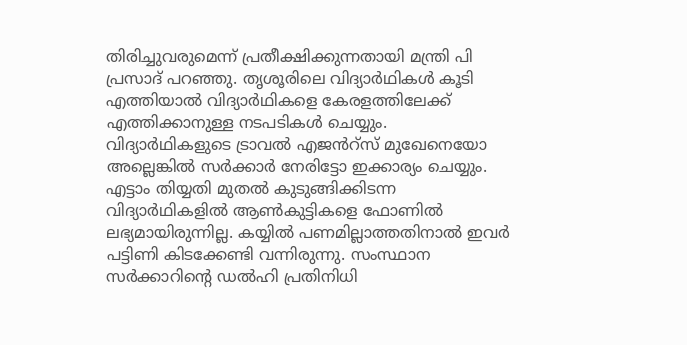തിരിച്ചുവരുമെന്ന് പ്രതീക്ഷിക്കുന്നതായി മന്ത്രി പി പ്രസാദ് പറഞ്ഞു. തൃശൂരിലെ വിദ്യാർഥികൾ കൂടി എത്തിയാൽ വിദ്യാർഥികളെ കേരളത്തിലേക്ക് എത്തിക്കാനുള്ള നടപടികൾ ചെയ്യും. വിദ്യാർഥികളുടെ ട്രാവൽ എജൻറ്സ് മുഖേനെയോ അല്ലെങ്കിൽ സർക്കാർ നേരിട്ടോ ഇക്കാര്യം ചെയ്യും. എട്ടാം തിയ്യതി മുതൽ കുടുങ്ങിക്കിടന്ന വിദ്യാർഥികളിൽ ആൺകുട്ടികളെ ഫോണിൽ ലഭ്യമായിരുന്നില്ല. കയ്യിൽ പണമില്ലാത്തതിനാൽ ഇവർ പട്ടിണി കിടക്കേണ്ടി വന്നിരുന്നു. സംസ്ഥാന സർക്കാറിന്റെ ഡൽഹി പ്രതിനിധി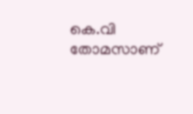കെ.വി തോമസാണ്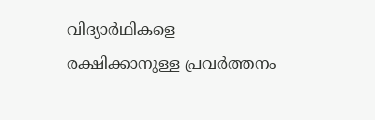വിദ്യാർഥികളെ രക്ഷിക്കാനുള്ള പ്രവർത്തനം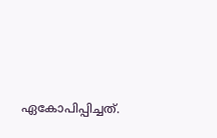ഏകോപിപ്പിച്ചത്.